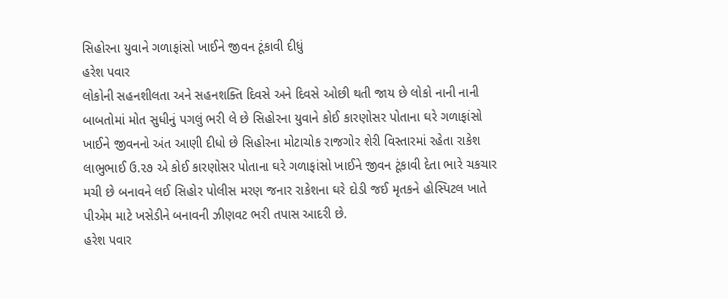સિહોરના યુવાને ગળાફાંસો ખાઈને જીવન ટૂંકાવી દીધું
હરેશ પવાર
લોકોની સહનશીલતા અને સહનશક્તિ દિવસે અને દિવસે ઓછી થતી જાય છે લોકો નાની નાની બાબતોમાં મોત સુધીનું પગલું ભરી લે છે સિહોરના યુવાને કોઈ કારણોસર પોતાના ઘરે ગળાફાંસો ખાઈને જીવનનો અંત આણી દીધો છે સિહોરના મોટાચોક રાજગોર શેરી વિસ્તારમાં રહેતા રાકેશ લાભુભાઈ ઉ.૨૭ એ કોઈ કારણોસર પોતાના ઘરે ગળાફાંસો ખાઈને જીવન ટૂંકાવી દેતા ભારે ચકચાર મચી છે બનાવને લઈ સિહોર પોલીસ મરણ જનાર રાકેશના ઘરે દોડી જઈ મૃતકને હોસ્પિટલ ખાતે પીએમ માટે ખસેડીને બનાવની ઝીણવટ ભરી તપાસ આદરી છે.
હરેશ પવાર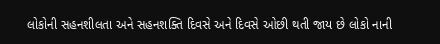લોકોની સહનશીલતા અને સહનશક્તિ દિવસે અને દિવસે ઓછી થતી જાય છે લોકો નાની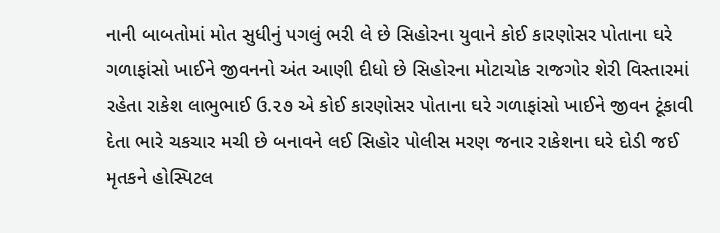નાની બાબતોમાં મોત સુધીનું પગલું ભરી લે છે સિહોરના યુવાને કોઈ કારણોસર પોતાના ઘરે ગળાફાંસો ખાઈને જીવનનો અંત આણી દીધો છે સિહોરના મોટાચોક રાજગોર શેરી વિસ્તારમાં રહેતા રાકેશ લાભુભાઈ ઉ.૨૭ એ કોઈ કારણોસર પોતાના ઘરે ગળાફાંસો ખાઈને જીવન ટૂંકાવી દેતા ભારે ચકચાર મચી છે બનાવને લઈ સિહોર પોલીસ મરણ જનાર રાકેશના ઘરે દોડી જઈ મૃતકને હોસ્પિટલ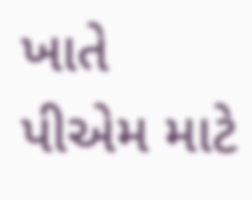ખાતે પીએમ માટે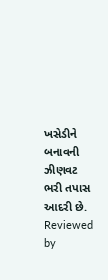ખસેડીને બનાવની ઝીણવટ ભરી તપાસ આદરી છે.
Reviewed by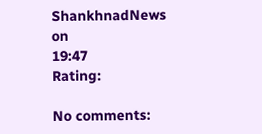ShankhnadNews
on
19:47
Rating:

No comments: